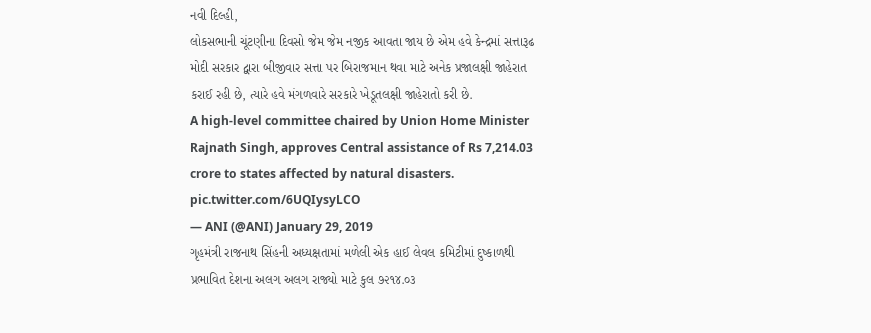નવી દિલ્હી,
લોકસભાની ચૂંટણીના દિવસો જેમ જેમ નજીક આવતા જાય છે એમ હવે કેન્દ્રમાં સત્તારૂઢ મોદી સરકાર દ્વારા બીજીવાર સત્તા પર બિરાજમાન થવા માટે અનેક પ્રજાલક્ષી જાહેરાત કરાઈ રહી છે, ત્યારે હવે મંગળવારે સરકારે ખેડૂતલક્ષી જાહેરાતો કરી છે.
A high-level committee chaired by Union Home Minister Rajnath Singh, approves Central assistance of Rs 7,214.03 crore to states affected by natural disasters. pic.twitter.com/6UQIysyLCO
— ANI (@ANI) January 29, 2019
ગૃહમંત્રી રાજનાથ સિંહની અધ્યક્ષતામાં મળેલી એક હાઈ લેવલ કમિટીમાં દુષ્કાળથી પ્રભાવિત દેશના અલગ અલગ રાજ્યો માટે કુલ ૭૨૧૪.૦૩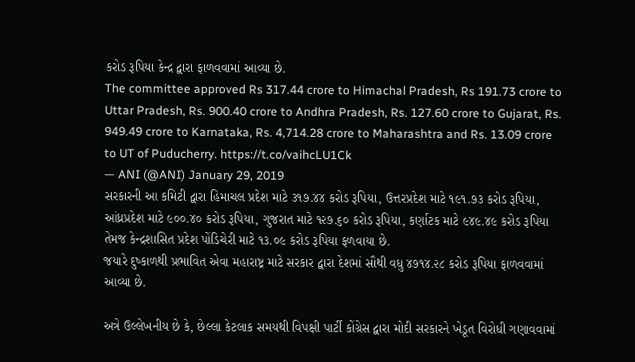કરોડ રૂપિયા કેન્દ્ર દ્વારા ફાળવવામાં આવ્યા છે.
The committee approved Rs 317.44 crore to Himachal Pradesh, Rs 191.73 crore to Uttar Pradesh, Rs. 900.40 crore to Andhra Pradesh, Rs. 127.60 crore to Gujarat, Rs. 949.49 crore to Karnataka, Rs. 4,714.28 crore to Maharashtra and Rs. 13.09 crore to UT of Puducherry. https://t.co/vaihcLU1Ck
— ANI (@ANI) January 29, 2019
સરકારની આ કમિટી દ્વારા હિમાચલ પ્રદેશ માટે ૩૧૭.૪૪ કરોડ રૂપિયા, ઉત્તરપ્રદેશ માટે ૧૯૧.૭૩ કરોડ રૂપિયા, આંધ્રપ્રદેશ માટે ૯૦૦.૪૦ કરોડ રૂપિયા, ગુજરાત માટે ૧૨૭.૬૦ કરોડ રૂપિયા, કર્ણાટક માટે ૯૪૯.૪૯ કરોડ રૂપિયા તેમજ કેન્દ્રશાસિત પ્રદેશ પોંડિચેરી માટે ૧૩.૦૯ કરોડ રૂપિયા ફળવાયા છે.
જયારે દુષ્કાળથી પ્રભાવિત એવા મહારાષ્ટ્ર માટે સરકાર દ્વારા દેશમાં સૌથી વધુ ૪૭૧૪.૨૮ કરોડ રૂપિયા ફાળવવામાં આવ્યા છે.

અત્રે ઉલ્લેખનીય છે કે, છેલ્લા કેટલાક સમયથી વિપક્ષી પાર્ટી કોંગ્રેસ દ્વારા મોદી સરકારને ખેડૂત વિરોધી ગણાવવામાં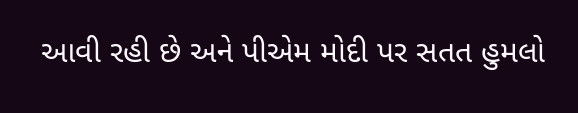આવી રહી છે અને પીએમ મોદી પર સતત હુમલો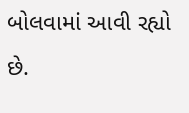બોલવામાં આવી રહ્યો છે.